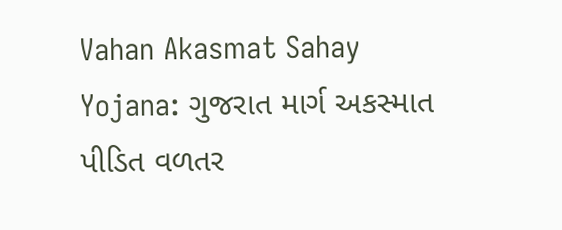Vahan Akasmat Sahay Yojana: ગુજરાત માર્ગ અકસ્માત પીડિત વળતર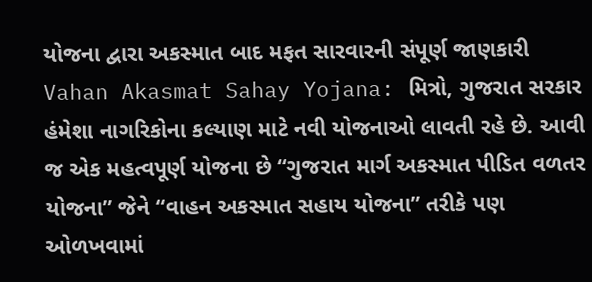યોજના દ્વારા અકસ્માત બાદ મફત સારવારની સંપૂર્ણ જાણકારી
Vahan Akasmat Sahay Yojana: મિત્રો, ગુજરાત સરકાર હંમેશા નાગરિકોના કલ્યાણ માટે નવી યોજનાઓ લાવતી રહે છે. આવી જ એક મહત્વપૂર્ણ યોજના છે “ગુજરાત માર્ગ અકસ્માત પીડિત વળતર યોજના” જેને “વાહન અકસ્માત સહાય યોજના” તરીકે પણ ઓળખવામાં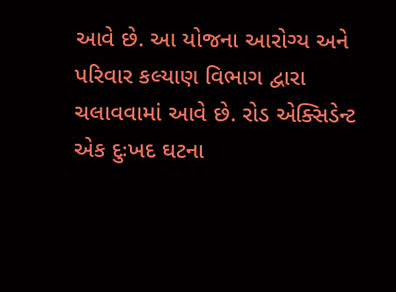આવે છે. આ યોજના આરોગ્ય અને પરિવાર કલ્યાણ વિભાગ દ્વારા ચલાવવામાં આવે છે. રોડ એક્સિડેન્ટ એક દુઃખદ ઘટના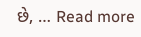છે, … Read more